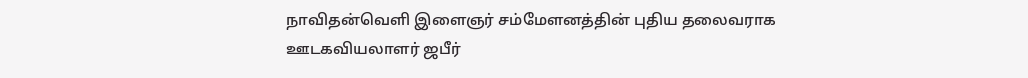நாவிதன்வெளி இளைஞர் சம்மேளனத்தின் புதிய தலைவராக ஊடகவியலாளர் ஜபீர்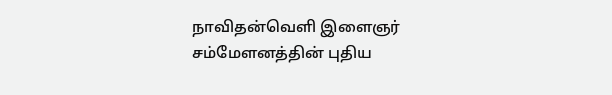நாவிதன்வெளி இளைஞர் சம்மேளனத்தின் புதிய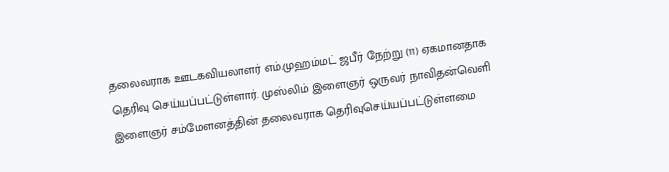தலைவராக ஊடகவியலாளர் எம்.முஹம்மட் ஜபீர் நேற்று (11) ஏகமானதாக தெரிவு செய்யப்பட்டுள்ளார். முஸ்லிம் இளைஞர் ஒருவர் நாவிதன்வெளி இளைஞர் சம்மேளனத்தின் தலைவராக தெரிவுசெய்யப்பட்டுள்ளமை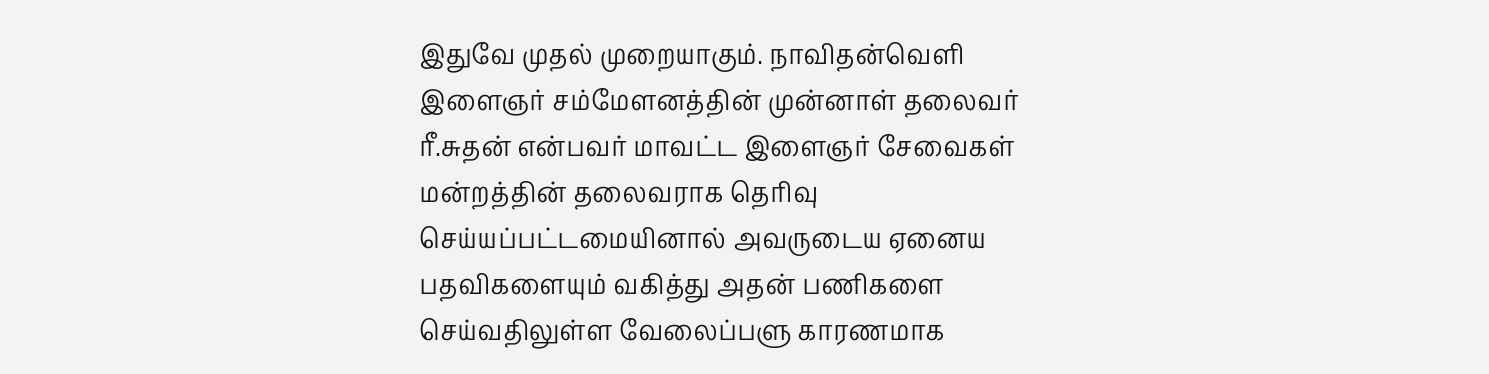இதுவே முதல் முறையாகும். நாவிதன்வெளி இளைஞர் சம்மேளனத்தின் முன்னாள் தலைவர் ரீ.சுதன் என்பவர் மாவட்ட இளைஞர் சேவைகள் மன்றத்தின் தலைவராக தெரிவு செய்யப்பட்டமையினால் அவருடைய ஏனைய பதவிகளையும் வகித்து அதன் பணிகளை செய்வதிலுள்ள வேலைப்பளு காரணமாக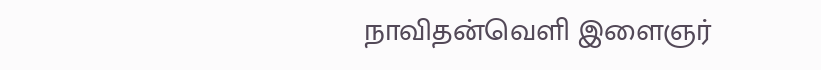நாவிதன்வெளி இளைஞர்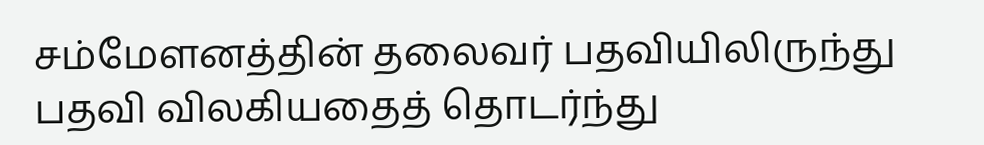சம்மேளனத்தின் தலைவர் பதவியிலிருந்து பதவி விலகியதைத் தொடர்ந்து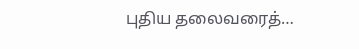புதிய தலைவரைத்…